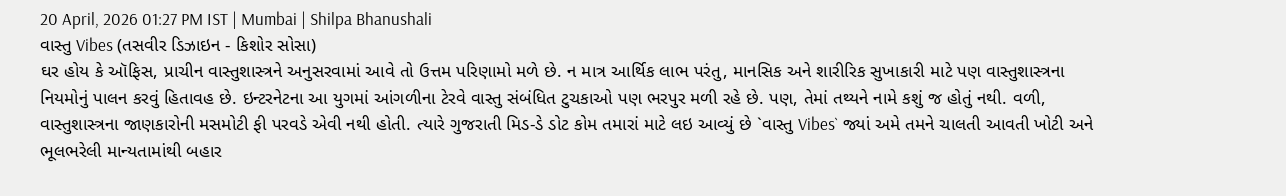20 April, 2026 01:27 PM IST | Mumbai | Shilpa Bhanushali
વાસ્તુ Vibes (તસવીર ડિઝાઇન - કિશોર સોસા)
ઘર હોય કે ઑફિસ, પ્રાચીન વાસ્તુશાસ્ત્રને અનુસરવામાં આવે તો ઉત્તમ પરિણામો મળે છે. ન માત્ર આર્થિક લાભ પરંતુ, માનસિક અને શારીરિક સુખાકારી માટે પણ વાસ્તુશાસ્ત્રના નિયમોનું પાલન કરવું હિતાવહ છે. ઇન્ટરનેટના આ યુગમાં આંગળીના ટેરવે વાસ્તુ સંબંધિત ટુચકાઓ પણ ભરપુર મળી રહે છે. પણ, તેમાં તથ્યને નામે કશું જ હોતું નથી. વળી, વાસ્તુશાસ્ત્રના જાણકારોની મસમોટી ફી પરવડે એવી નથી હોતી. ત્યારે ગુજરાતી મિડ-ડે ડોટ કોમ તમારાં માટે લઇ આવ્યું છે `વાસ્તુ Vibes` જ્યાં અમે તમને ચાલતી આવતી ખોટી અને ભૂલભરેલી માન્યતામાંથી બહાર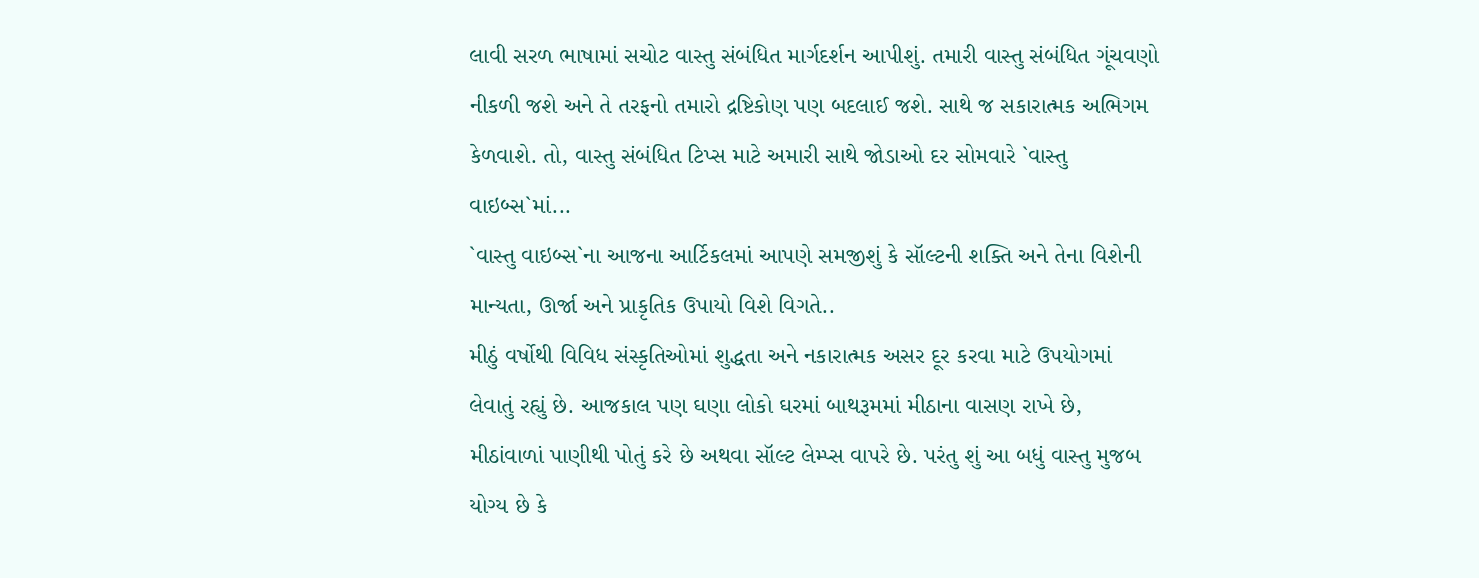લાવી સરળ ભાષામાં સચોટ વાસ્તુ સંબંધિત માર્ગદર્શન આપીશું. તમારી વાસ્તુ સંબંધિત ગૂંચવણો નીકળી જશે અને તે તરફનો તમારો દ્રષ્ટિકોણ પણ બદલાઈ જશે. સાથે જ સકારાત્મક અભિગમ કેળવાશે. તો, વાસ્તુ સંબંધિત ટિપ્સ માટે અમારી સાથે જોડાઓ દર સોમવારે `વાસ્તુ વાઇબ્સ`માં...
`વાસ્તુ વાઇબ્સ`ના આજના આર્ટિકલમાં આપણે સમજીશું કે સૉલ્ટની શક્તિ અને તેના વિશેની માન્યતા, ઊર્જા અને પ્રાકૃતિક ઉપાયો વિશે વિગતે..
મીઠું વર્ષોથી વિવિધ સંસ્કૃતિઓમાં શુદ્ધતા અને નકારાત્મક અસર દૂર કરવા માટે ઉપયોગમાં લેવાતું રહ્યું છે. આજકાલ પણ ઘણા લોકો ઘરમાં બાથરૂમમાં મીઠાના વાસણ રાખે છે, મીઠાંવાળાં પાણીથી પોતું કરે છે અથવા સૉલ્ટ લેમ્પ્સ વાપરે છે. પરંતુ શું આ બધું વાસ્તુ મુજબ યોગ્ય છે કે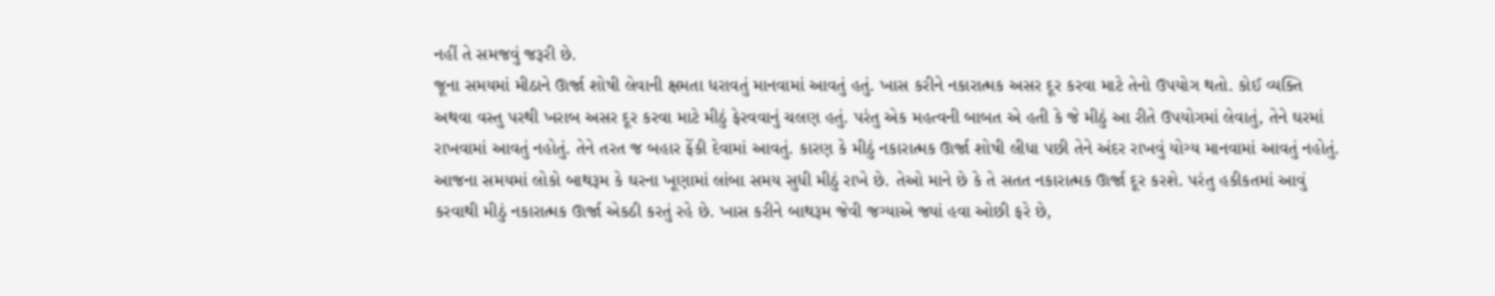નહીં તે સમજવું જરૂરી છે.
જૂના સમયમાં મીઠાને ઊર્જા શોષી લેવાની ક્ષમતા ધરાવતું માનવામાં આવતું હતું. ખાસ કરીને નકારાત્મક અસર દૂર કરવા માટે તેનો ઉપયોગ થતો. કોઈ વ્યક્તિ અથવા વસ્તુ પરથી ખરાબ અસર દૂર કરવા માટે મીઠું ફેરવવાનું ચલણ હતું. પરંતુ એક મહત્વની બાબત એ હતી કે જે મીઠું આ રીતે ઉપયોગમાં લેવાતું, તેને ઘરમાં રાખવામાં આવતું નહોતું. તેને તરત જ બહાર ફેંકી દેવામાં આવતું. કારણ કે મીઠું નકારાત્મક ઊર્જા શોષી લીધા પછી તેને અંદર રાખવું યોગ્ય માનવામાં આવતું નહોતું.
આજના સમયમાં લોકો બાથરૂમ કે ઘરના ખૂણામાં લાંબા સમય સુધી મીઠું રાખે છે. તેઓ માને છે કે તે સતત નકારાત્મક ઊર્જા દૂર કરશે. પરંતુ હકીકતમાં આવું કરવાથી મીઠું નકારાત્મક ઊર્જા એકઠી કરતું રહે છે. ખાસ કરીને બાથરૂમ જેવી જગ્યાએ જ્યાં હવા ઓછી ફરે છે,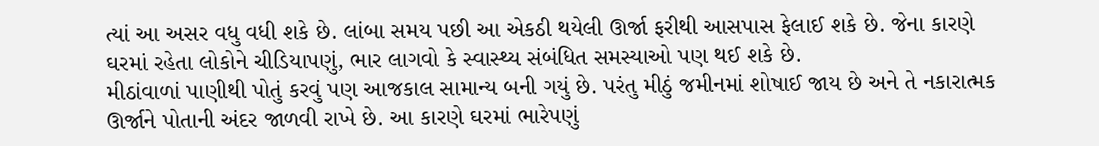ત્યાં આ અસર વધુ વધી શકે છે. લાંબા સમય પછી આ એકઠી થયેલી ઊર્જા ફરીથી આસપાસ ફેલાઈ શકે છે. જેના કારણે ઘરમાં રહેતા લોકોને ચીડિયાપણું, ભાર લાગવો કે સ્વાસ્થ્ય સંબંધિત સમસ્યાઓ પણ થઈ શકે છે.
મીઠાંવાળાં પાણીથી પોતું કરવું પણ આજકાલ સામાન્ય બની ગયું છે. પરંતુ મીઠું જમીનમાં શોષાઈ જાય છે અને તે નકારાત્મક ઊર્જાને પોતાની અંદર જાળવી રાખે છે. આ કારણે ઘરમાં ભારેપણું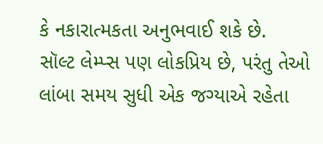કે નકારાત્મકતા અનુભવાઈ શકે છે.
સૉલ્ટ લેમ્પ્સ પણ લોકપ્રિય છે, પરંતુ તેઓ લાંબા સમય સુધી એક જગ્યાએ રહેતા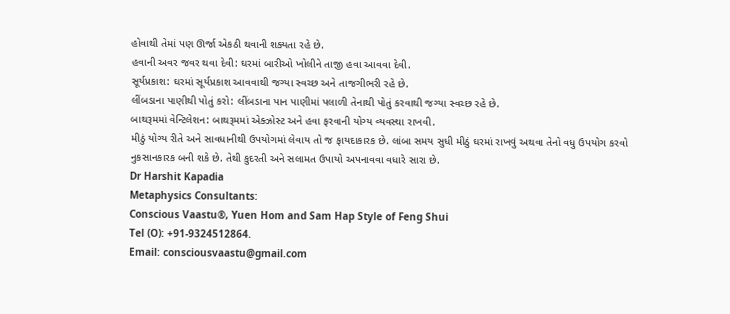હોવાથી તેમાં પણ ઊર્જા એકઠી થવાની શક્યતા રહે છે.
હવાની અવર જવર થવા દેવી: ઘરમાં બારીઓ ખોલીને તાજી હવા આવવા દેવી.
સૂર્યપ્રકાશ: ઘરમાં સૂર્યપ્રકાશ આવવાથી જગ્યા સ્વચ્છ અને તાજગીભરી રહે છે.
લીંબડાના પાણીથી પોતું કરો: લીંબડાના પાન પાણીમાં પલાળી તેનાથી પોતું કરવાથી જગ્યા સ્વચ્છ રહે છે.
બાથરૂમમાં વેન્ટિલેશન: બાથરૂમમાં એક્ઝોસ્ટ અને હવા ફરવાની યોગ્ય વ્યવસ્થા રાખવી.
મીઠું યોગ્ય રીતે અને સાવધાનીથી ઉપયોગમાં લેવાય તો જ ફાયદાકારક છે. લાંબા સમય સુધી મીઠું ઘરમાં રાખવું અથવા તેનો વધુ ઉપયોગ કરવો નુકસાનકારક બની શકે છે. તેથી કુદરતી અને સલામત ઉપાયો અપનાવવા વધારે સારા છે.
Dr Harshit Kapadia
Metaphysics Consultants:
Conscious Vaastu®, Yuen Hom and Sam Hap Style of Feng Shui
Tel (O): +91-9324512864.
Email: consciousvaastu@gmail.com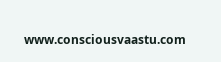www.consciousvaastu.com